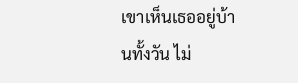เขาเห็นเธออยู่บ้านทั้งวัน ไม่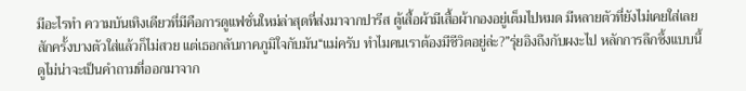มีอะไรทำ ความบันเทิงเดียวที่มีคือการดูแฟชั่นใหม่ล่าสุดที่ส่งมาจากปารีส ตู้เสื้อผ้ามีเสื้อผ้ากองอยู่เต็มไปหมด มีหลายตัวที่ยังไม่เคยใส่เลยสักครั้งบางตัวใส่แล้วก็ไม่สวย แต่เธอกลับภาคภูมิใจกับมัน“แม่ครับ ทำไมคนเราต้องมีชีวิตอยู่ล่ะ?”รุ่ยอิงถึงกับผงะไป หลักการลึกซึ้งแบบนี้ ดูไม่น่าจะเป็นคำถามที่ออกมาจาก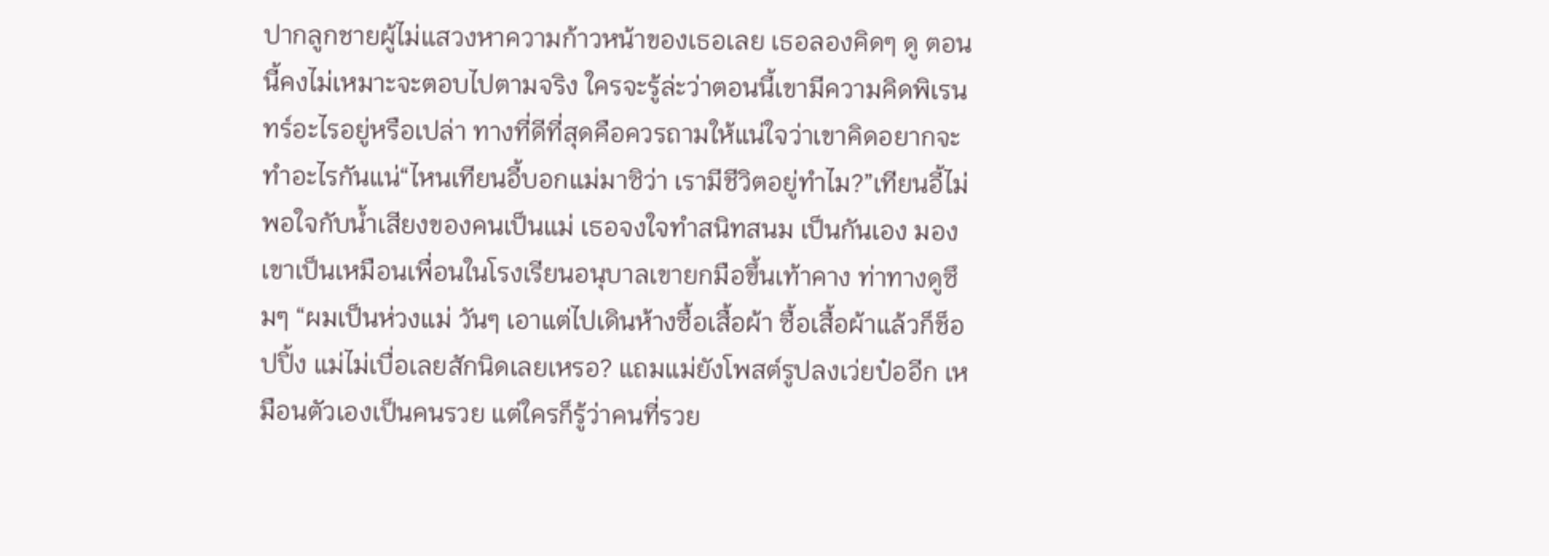ปากลูกชายผู้ไม่แสวงหาความก้าวหน้าของเธอเลย เธอลองคิดๆ ดู ตอนนี้คงไม่เหมาะจะตอบไปตามจริง ใครจะรู้ล่ะว่าตอนนี้เขามีความคิดพิเรนทร์อะไรอยู่หรือเปล่า ทางที่ดีที่สุดคือควรถามให้แน่ใจว่าเขาคิดอยากจะทำอะไรกันแน่“ไหนเทียนอี้บอกแม่มาซิว่า เรามีชีวิตอยู่ทำไม?”เทียนอี้ไม่พอใจกับนํ้าเสียงของคนเป็นแม่ เธอจงใจทำสนิทสนม เป็นกันเอง มองเขาเป็นเหมือนเพื่อนในโรงเรียนอนุบาลเขายกมือขึ้นเท้าคาง ท่าทางดูซึมๆ “ผมเป็นห่วงแม่ วันๆ เอาแต่ไปเดินห้างซื้อเสื้อผ้า ซื้อเสื้อผ้าแล้วก็ช็อปปิ้ง แม่ไม่เบื่อเลยสักนิดเลยเหรอ? แถมแม่ยังโพสต์รูปลงเว่ยป๋ออีก เหมือนตัวเองเป็นคนรวย แต่ใครก็รู้ว่าคนที่รวย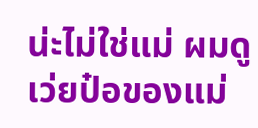น่ะไม่ใช่แม่ ผมดูเว่ยป๋อของแม่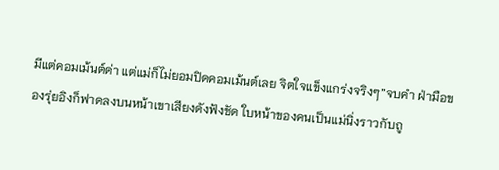มีแต่คอมเม้นต์ด่า แต่แม่ก็ไม่ยอมปิดคอมเม้นต์เลย จิตใจแข็งแกร่งจริงๆ”จบคำ ฝ่ามือของรุ่ยอิงก็ฟาดลงบนหน้าเขาเสียงดังฟังชัด ใบหน้าของคนเป็นแม่นิ่งราวกับถู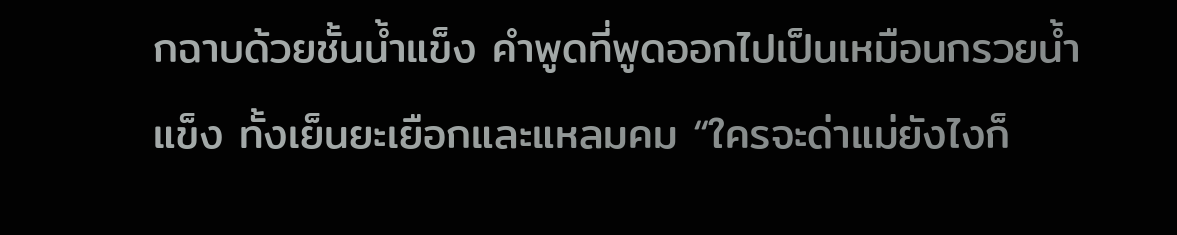กฉาบด้วยชั้นนํ้าแข็ง คำพูดที่พูดออกไปเป็นเหมือนกรวยนํ้าแข็ง ทั้งเย็นยะเยือกและแหลมคม “ใครจะด่าแม่ยังไงก็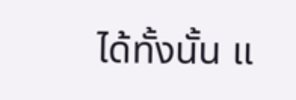ได้ทั้งนั้น แ